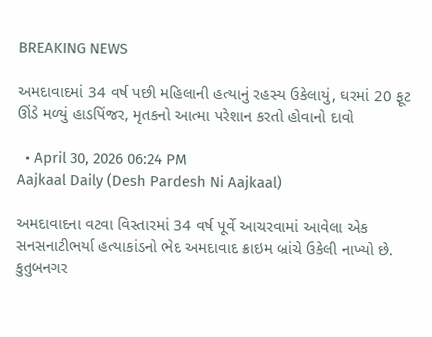BREAKING NEWS

અમદાવાદમાં 34 વર્ષ પછી મહિલાની હત્યાનું રહસ્ય ઉકેલાયું, ઘરમાં 20 ફૂટ ઊંડે મળ્યું હાડપિંજર, મૃતકનો આત્મા પરેશાન કરતો હોવાનો દાવો

  • April 30, 2026 06:24 PM
Aajkaal Daily (Desh Pardesh Ni Aajkaal)

અમદાવાદના વટવા વિસ્તારમાં 34 વર્ષ પૂર્વે આચરવામાં આવેલા એક સનસનાટીભર્યા હત્યાકાંડનો ભેદ અમદાવાદ ક્રાઇમ બ્રાંચે ઉકેલી નાખ્યો છે. કુતુબનગર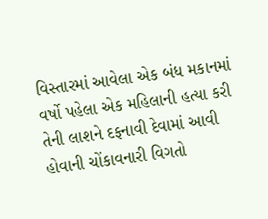વિસ્તારમાં આવેલા એક બંધ મકાનમાં વર્ષો પહેલા એક મહિલાની હત્યા કરી તેની લાશને દફનાવી દેવામાં આવી હોવાની ચોંકાવનારી વિગતો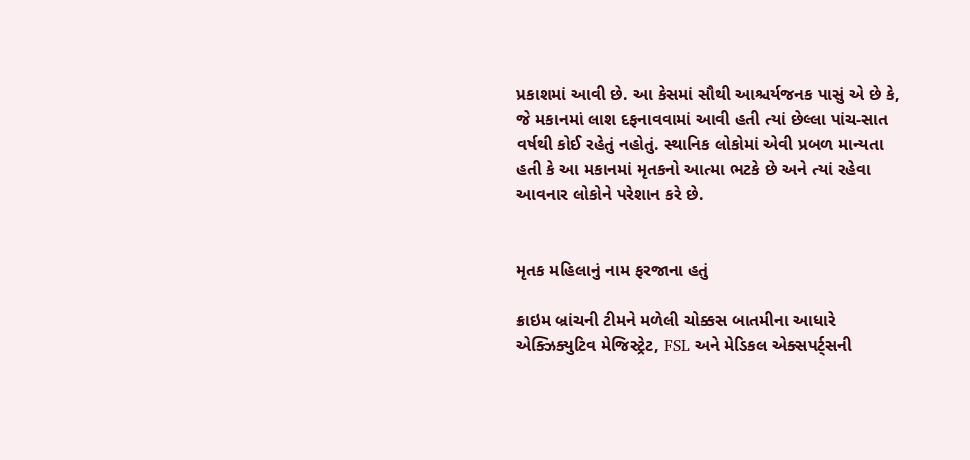પ્રકાશમાં આવી છે. આ કેસમાં સૌથી આશ્ચર્યજનક પાસું એ છે કે, જે મકાનમાં લાશ દફનાવવામાં આવી હતી ત્યાં છેલ્લા પાંચ-સાત વર્ષથી કોઈ રહેતું નહોતું. સ્થાનિક લોકોમાં એવી પ્રબળ માન્યતા હતી કે આ મકાનમાં મૃતકનો આત્મા ભટકે છે અને ત્યાં રહેવા આવનાર લોકોને પરેશાન કરે છે.


મૃતક મહિલાનું નામ ફરજાના હતું

ક્રાઇમ બ્રાંચની ટીમને મળેલી ચોક્કસ બાતમીના આધારે એક્ઝિક્યુટિવ મેજિસ્ટ્રેટ, FSL અને મેડિકલ એક્સપર્ટ્સની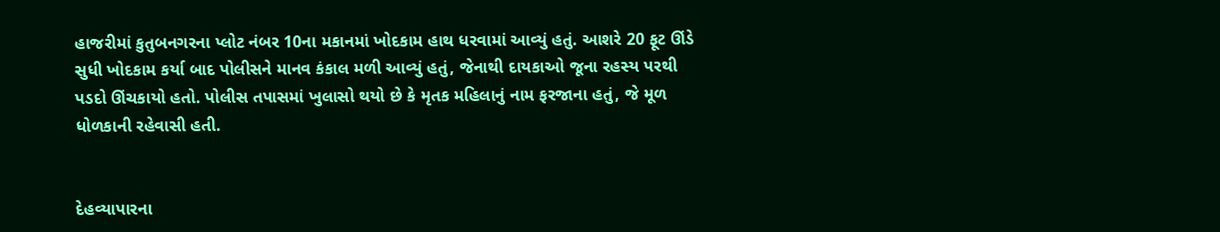હાજરીમાં કુતુબનગરના પ્લોટ નંબર 10ના મકાનમાં ખોદકામ હાથ ધરવામાં આવ્યું હતું. આશરે 20 ફૂટ ઊંડે સુધી ખોદકામ કર્યા બાદ પોલીસને માનવ કંકાલ મળી આવ્યું હતું, જેનાથી દાયકાઓ જૂના રહસ્ય પરથી પડદો ઊંચકાયો હતો. પોલીસ તપાસમાં ખુલાસો થયો છે કે મૃતક મહિલાનું નામ ફરજાના હતું, જે મૂળ ધોળકાની રહેવાસી હતી.


દેહવ્યાપારના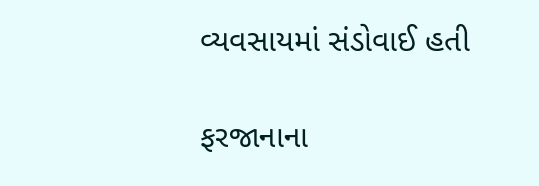વ્યવસાયમાં સંડોવાઈ હતી

ફરજાનાના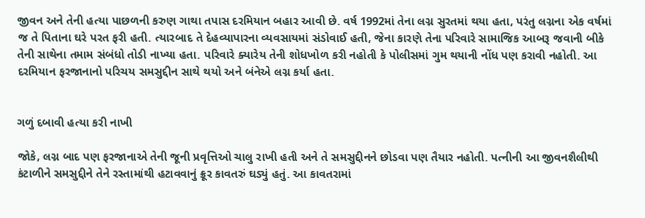જીવન અને તેની હત્યા પાછળની કરુણ ગાથા તપાસ દરમિયાન બહાર આવી છે. વર્ષ 1992માં તેના લગ્ન સુરતમાં થયા હતા, પરંતુ લગ્નના એક વર્ષમાં જ તે પિતાના ઘરે પરત ફરી હતી. ત્યારબાદ તે દેહવ્યાપારના વ્યવસાયમાં સંડોવાઈ હતી, જેના કારણે તેના પરિવારે સામાજિક આબરૂ જવાની બીકે તેની સાથેના તમામ સંબંધો તોડી નાખ્યા હતા. પરિવારે ક્યારેય તેની શોધખોળ કરી નહોતી કે પોલીસમાં ગુમ થયાની નોંધ પણ કરાવી નહોતી. આ દરમિયાન ફરજાનાનો પરિચય સમસુદ્દીન સાથે થયો અને બંનેએ લગ્ન કર્યા હતા.


ગળું દબાવી હત્યા કરી નાખી

જોકે, લગ્ન બાદ પણ ફરજાનાએ તેની જૂની પ્રવૃત્તિઓ ચાલુ રાખી હતી અને તે સમસુદ્દીનને છોડવા પણ તૈયાર નહોતી. પત્નીની આ જીવનશૈલીથી કંટાળીને સમસુદ્દીને તેને રસ્તામાંથી હટાવવાનું ક્રૂર કાવતરું ઘડ્યું હતું. આ કાવતરામાં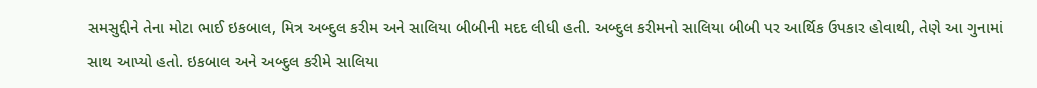સમસુદ્દીને તેના મોટા ભાઈ ઇકબાલ, મિત્ર અબ્દુલ કરીમ અને સાલિયા બીબીની મદદ લીધી હતી. અબ્દુલ કરીમનો સાલિયા બીબી પર આર્થિક ઉપકાર હોવાથી, તેણે આ ગુનામાં સાથ આપ્યો હતો. ઇકબાલ અને અબ્દુલ કરીમે સાલિયા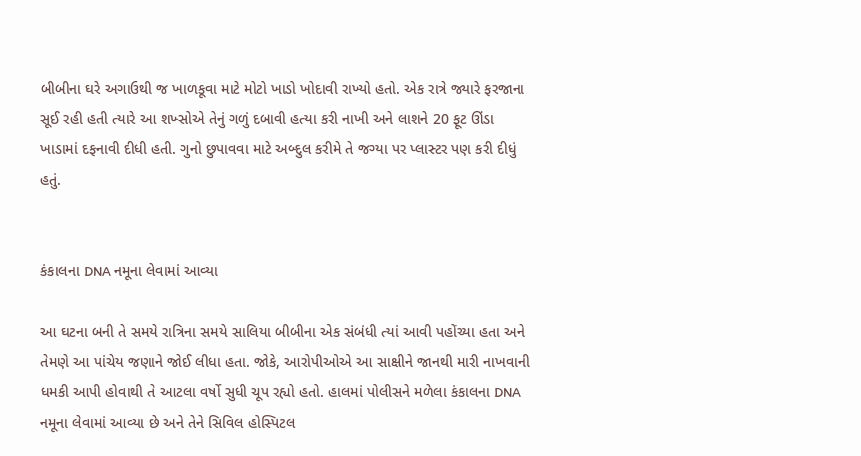બીબીના ઘરે અગાઉથી જ ખાળકૂવા માટે મોટો ખાડો ખોદાવી રાખ્યો હતો. એક રાત્રે જ્યારે ફરજાના સૂઈ રહી હતી ત્યારે આ શખ્સોએ તેનું ગળું દબાવી હત્યા કરી નાખી અને લાશને 20 ફૂટ ઊંડા ખાડામાં દફનાવી દીધી હતી. ગુનો છુપાવવા માટે અબ્દુલ કરીમે તે જગ્યા પર પ્લાસ્ટર પણ કરી દીધું હતું.


કંકાલના DNA નમૂના લેવામાં આવ્યા

આ ઘટના બની તે સમયે રાત્રિના સમયે સાલિયા બીબીના એક સંબંધી ત્યાં આવી પહોંચ્યા હતા અને તેમણે આ પાંચેય જણાને જોઈ લીધા હતા. જોકે, આરોપીઓએ આ સાક્ષીને જાનથી મારી નાખવાની ધમકી આપી હોવાથી તે આટલા વર્ષો સુધી ચૂપ રહ્યો હતો. હાલમાં પોલીસને મળેલા કંકાલના DNA નમૂના લેવામાં આવ્યા છે અને તેને સિવિલ હોસ્પિટલ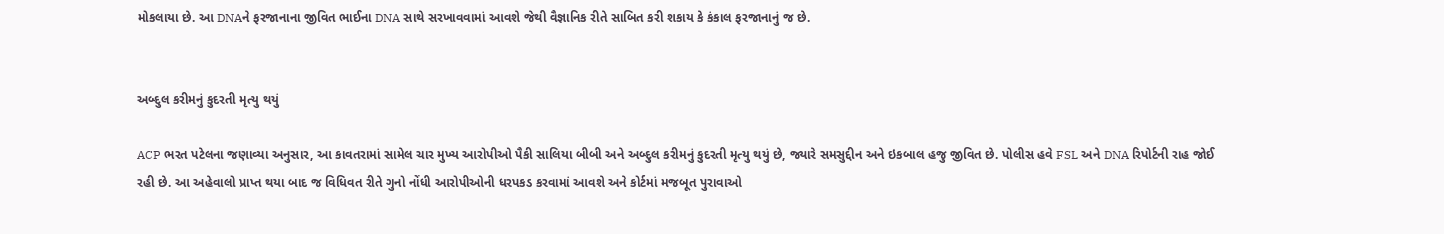મોકલાયા છે. આ DNAને ફરજાનાના જીવિત ભાઈના DNA સાથે સરખાવવામાં આવશે જેથી વૈજ્ઞાનિક રીતે સાબિત કરી શકાય કે કંકાલ ફરજાનાનું જ છે.


અબ્દુલ કરીમનું કુદરતી મૃત્યુ થયું

ACP ભરત પટેલના જણાવ્યા અનુસાર, આ કાવતરામાં સામેલ ચાર મુખ્ય આરોપીઓ પૈકી સાલિયા બીબી અને અબ્દુલ કરીમનું કુદરતી મૃત્યુ થયું છે, જ્યારે સમસુદ્દીન અને ઇકબાલ હજુ જીવિત છે. પોલીસ હવે FSL અને DNA રિપોર્ટની રાહ જોઈ રહી છે. આ અહેવાલો પ્રાપ્ત થયા બાદ જ વિધિવત રીતે ગુનો નોંધી આરોપીઓની ધરપકડ કરવામાં આવશે અને કોર્ટમાં મજબૂત પુરાવાઓ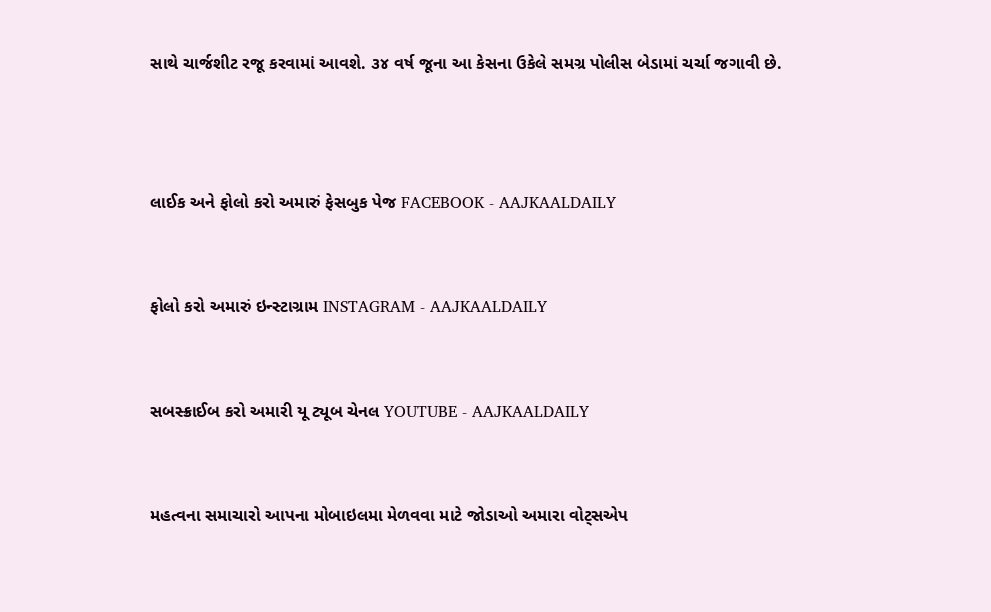સાથે ચાર્જશીટ રજૂ કરવામાં આવશે. ૩૪ વર્ષ જૂના આ કેસના ઉકેલે સમગ્ર પોલીસ બેડામાં ચર્ચા જગાવી છે.



લાઈક અને ફોલો કરો અમારું ફેસબુક પેજ FACEBOOK - AAJKAALDAILY


ફોલો કરો અમારું ઇન્સ્ટાગ્રામ INSTAGRAM - AAJKAALDAILY


સબસ્ક્રાઈબ કરો અમારી યૂ ટ્યૂબ ચેનલ YOUTUBE - AAJKAALDAILY


મહત્વના સમાચારો આપના મોબાઇલમા મેળવવા માટે જોડાઓ અમારા વોટ્સએપ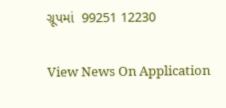ગ્રૂપમાં  99251 12230

View News On Application